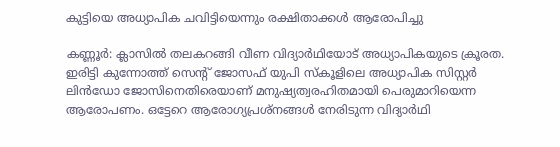കുട്ടിയെ അധ്യാപിക ചവിട്ടിയെന്നും രക്ഷിതാക്കൾ ആരോപിച്ചു

കണ്ണൂർ: ക്ലാസിൽ തലകറങ്ങി വീണ വിദ്യാർഥിയോട് അധ്യാപികയുടെ ക്രൂരത. ഇരിട്ടി കുന്നോത്ത് സെന്റ് ജോസഫ് യുപി സ്കൂളിലെ അധ്യാപിക സിസ്റ്റർ ലിൻഡോ ജോസിനെതിരെയാണ് മനുഷ്യത്വരഹിതമായി പെരുമാറിയെന്ന ആരോപണം. ഒട്ടേറെ ആരോഗ്യപ്രശ്നങ്ങൾ നേരിടുന്ന വിദ്യാർഥി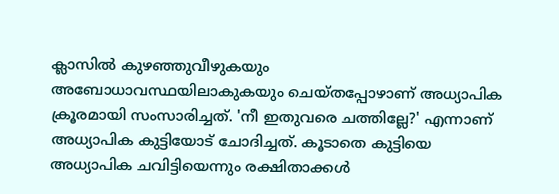ക്ലാസിൽ കുഴഞ്ഞുവീഴുകയും അബോധാവസ്ഥയിലാകുകയും ചെയ്തപ്പോഴാണ് അധ്യാപിക ക്രൂരമായി സംസാരിച്ചത്. 'നീ ഇതുവരെ ചത്തില്ലേ?' എന്നാണ് അധ്യാപിക കുട്ടിയോട് ചോദിച്ചത്. കൂടാതെ കുട്ടിയെ അധ്യാപിക ചവിട്ടിയെന്നും രക്ഷിതാക്കൾ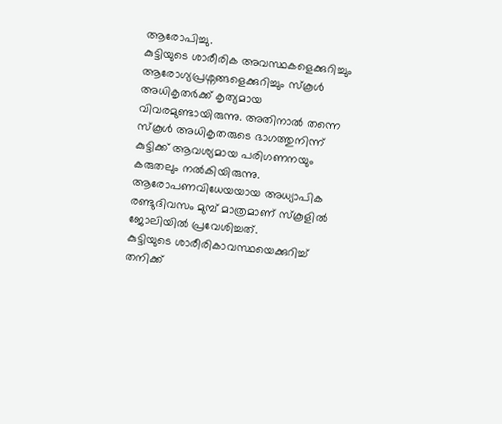ആരോപിച്ചു.
കുട്ടിയുടെ ശാരീരിക അവസ്ഥകളെക്കുറിച്ചും ആരോഗ്യപ്രശ്നങ്ങളെക്കുറിച്ചും സ്കൂൾ അധികൃതർക്ക് കൃത്യമായ വിവരമുണ്ടായിരുന്നു. അതിനാൽ തന്നെ സ്കൂൾ അധികൃതരുടെ ഭാഗത്തുനിന്ന് കുട്ടിക്ക് ആവശ്യമായ പരിഗണനയും കരുതലും നൽകിയിരുന്നു. ആരോപണവിധേയയായ അധ്യാപിക രണ്ടുദിവസം മുമ്പ് മാത്രമാണ് സ്കൂളിൽ ജോലിയിൽ പ്രവേശിച്ചത്.
കുട്ടിയുടെ ശാരീരികാവസ്ഥയെക്കുറിച്ച് തനിക്ക്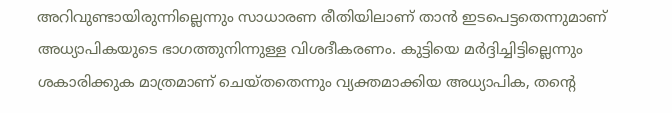അറിവുണ്ടായിരുന്നില്ലെന്നും സാധാരണ രീതിയിലാണ് താൻ ഇടപെട്ടതെന്നുമാണ് അധ്യാപികയുടെ ഭാഗത്തുനിന്നുള്ള വിശദീകരണം. കുട്ടിയെ മർദ്ദിച്ചിട്ടില്ലെന്നും ശകാരിക്കുക മാത്രമാണ് ചെയ്തതെന്നും വ്യക്തമാക്കിയ അധ്യാപിക, തന്റെ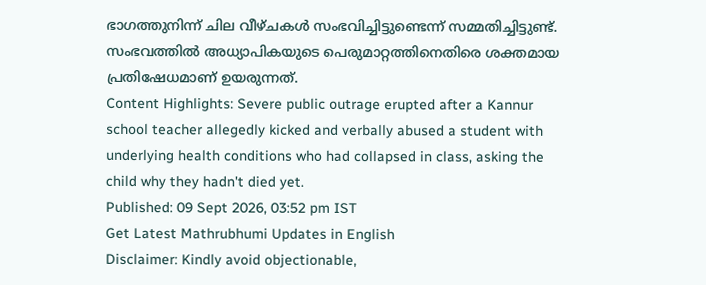ഭാഗത്തുനിന്ന് ചില വീഴ്ചകൾ സംഭവിച്ചിട്ടുണ്ടെന്ന് സമ്മതിച്ചിട്ടുണ്ട്. സംഭവത്തിൽ അധ്യാപികയുടെ പെരുമാറ്റത്തിനെതിരെ ശക്തമായ പ്രതിഷേധമാണ് ഉയരുന്നത്.
Content Highlights: Severe public outrage erupted after a Kannur school teacher allegedly kicked and verbally abused a student with underlying health conditions who had collapsed in class, asking the child why they hadn't died yet.
Published: 09 Sept 2026, 03:52 pm IST
Get Latest Mathrubhumi Updates in English
Disclaimer: Kindly avoid objectionable,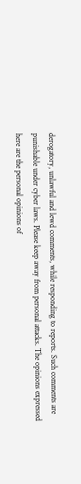derogatory, unlawful and lewd comments, while responding to reports. Such comments are punishable under cyber laws. Please keep away from personal attacks. The opinions expressed here are the personal opinions of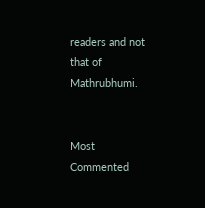readers and not that of Mathrubhumi.


Most Commented